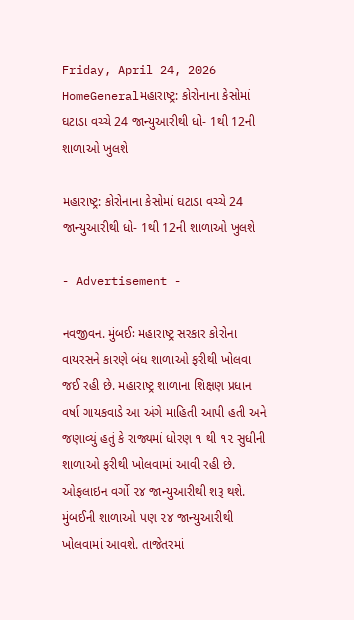Friday, April 24, 2026
HomeGeneralમહારાષ્ટ્ર: કોરોનાના કેસોમાં ઘટાડા વચ્ચે 24 જાન્યુઆરીથી ધો- 1થી 12ની શાળાઓ ખુલશે

મહારાષ્ટ્ર: કોરોનાના કેસોમાં ઘટાડા વચ્ચે 24 જાન્યુઆરીથી ધો- 1થી 12ની શાળાઓ ખુલશે

- Advertisement -

નવજીવન. મુંબઈઃ મહારાષ્ટ્ર સરકાર કોરોના વાયરસને કારણે બંધ શાળાઓ ફરીથી ખોલવા જઈ રહી છે. મહારાષ્ટ્ર શાળાના શિક્ષણ પ્રધાન વર્ષા ગાયકવાડે આ અંગે માહિતી આપી હતી અને જણાવ્યું હતું કે રાજ્યમાં ધોરણ ૧ થી ૧૨ સુધીની શાળાઓ ફરીથી ખોલવામાં આવી રહી છે. ઓફલાઇન વર્ગો ૨૪ જાન્યુઆરીથી શરૂ થશે. મુંબઈની શાળાઓ પણ ૨૪ જાન્યુઆરીથી ખોલવામાં આવશે. તાજેતરમાં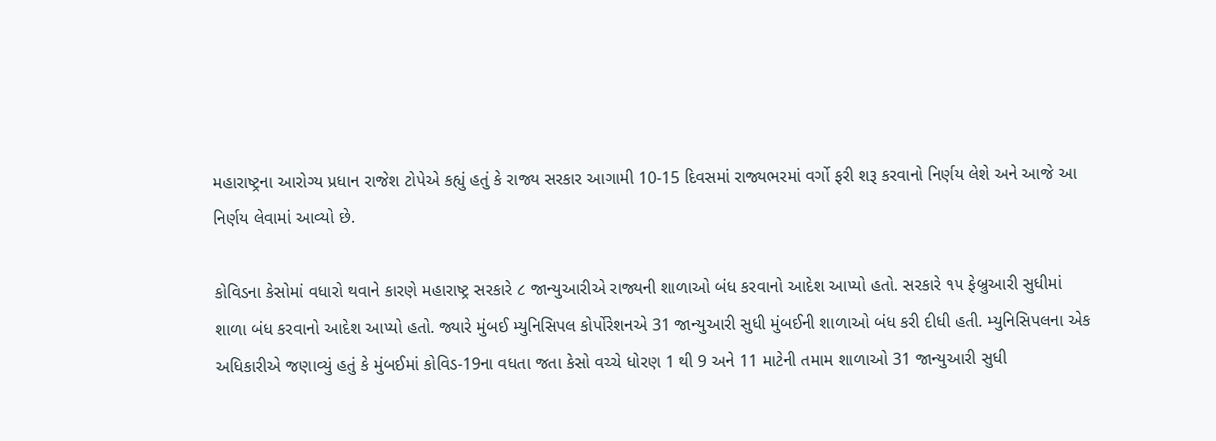મહારાષ્ટ્રના આરોગ્ય પ્રધાન રાજેશ ટોપેએ કહ્યું હતું કે રાજ્ય સરકાર આગામી 10-15 દિવસમાં રાજ્યભરમાં વર્ગો ફરી શરૂ કરવાનો નિર્ણય લેશે અને આજે આ નિર્ણય લેવામાં આવ્યો છે.

કોવિડના કેસોમાં વધારો થવાને કારણે મહારાષ્ટ્ર સરકારે ૮ જાન્યુઆરીએ રાજ્યની શાળાઓ બંધ કરવાનો આદેશ આપ્યો હતો. સરકારે ૧૫ ફેબ્રુઆરી સુધીમાં શાળા બંધ કરવાનો આદેશ આપ્યો હતો. જ્યારે મુંબઈ મ્યુનિસિપલ કોર્પોરેશનએ 31 જાન્યુઆરી સુધી મુંબઈની શાળાઓ બંધ કરી દીધી હતી. મ્યુનિસિપલના એક અધિકારીએ જણાવ્યું હતું કે મુંબઈમાં કોવિડ-19ના વધતા જતા કેસો વચ્ચે ધોરણ 1 થી 9 અને 11 માટેની તમામ શાળાઓ 31 જાન્યુઆરી સુધી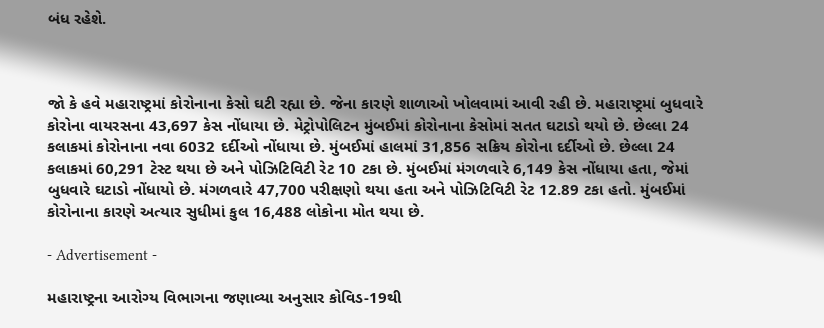બંધ રહેશે.



જો કે હવે મહારાષ્ટ્રમાં કોરોનાના કેસો ઘટી રહ્યા છે. જેના કારણે શાળાઓ ખોલવામાં આવી રહી છે. મહારાષ્ટ્રમાં બુધવારે કોરોના વાયરસના 43,697 કેસ નોંધાયા છે. મેટ્રોપોલિટન મુંબઈમાં કોરોનાના કેસોમાં સતત ઘટાડો થયો છે. છેલ્લા 24 કલાકમાં કોરોનાના નવા 6032 દર્દીઓ નોંધાયા છે. મુંબઈમાં હાલમાં 31,856 સક્રિય કોરોના દર્દીઓ છે. છેલ્લા 24 કલાકમાં 60,291 ટેસ્ટ થયા છે અને પોઝિટિવિટી રેટ 10 ટકા છે. મુંબઈમાં મંગળવારે 6,149 કેસ નોંધાયા હતા, જેમાં બુધવારે ઘટાડો નોંધાયો છે. મંગળવારે 47,700 પરીક્ષણો થયા હતા અને પોઝિટિવિટી રેટ 12.89 ટકા હતો. મુંબઈમાં કોરોનાના કારણે અત્યાર સુધીમાં કુલ 16,488 લોકોના મોત થયા છે.

- Advertisement -

મહારાષ્ટ્રના આરોગ્ય વિભાગના જણાવ્યા અનુસાર કોવિડ-19થી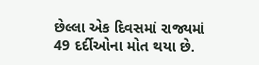છેલ્લા એક દિવસમાં રાજ્યમાં 49 દર્દીઓના મોત થયા છે.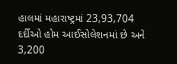હાલમાં મહારાષ્ટ્રમાં 23,93,704 દર્દીઓ હોમ આઈસોલેશનમાં છે અને 3,200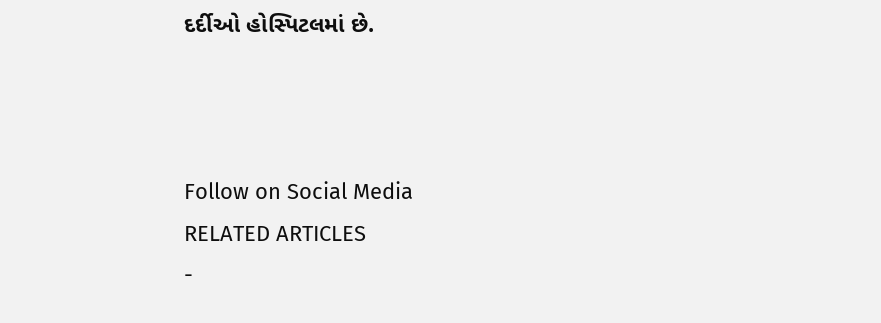દર્દીઓ હોસ્પિટલમાં છે.



Follow on Social Media
RELATED ARTICLES
-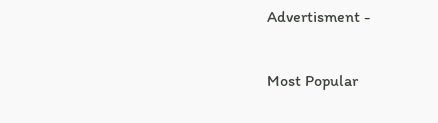Advertisment -

Most Popular